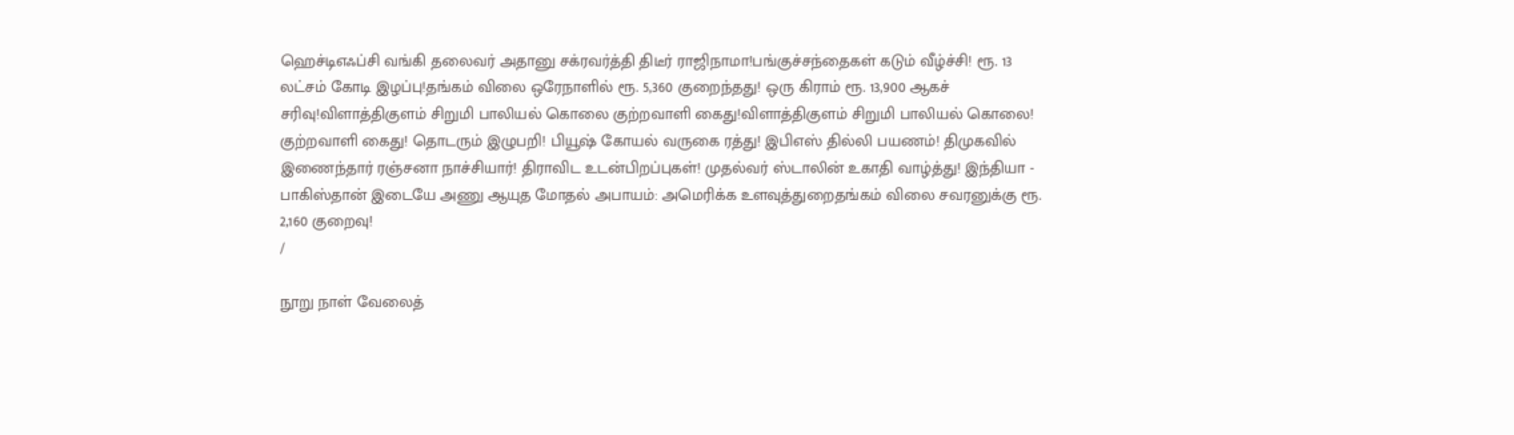ஹெச்டிஎஃப்சி வங்கி தலைவர் அதானு சக்ரவர்த்தி திடீர் ராஜிநாமா!பங்குச்சந்தைகள் கடும் வீழ்ச்சி! ரூ. 13 லட்சம் கோடி இழப்பு!தங்கம் விலை ஒரேநாளில் ரூ. 5,360 குறைந்தது! ஒரு கிராம் ரூ. 13,900 ஆகச் சரிவு!விளாத்திகுளம் சிறுமி பாலியல் கொலை குற்றவாளி கைது!விளாத்திகுளம் சிறுமி பாலியல் கொலை! குற்றவாளி கைது! தொடரும் இழுபறி! பியூஷ் கோயல் வருகை ரத்து! இபிஎஸ் தில்லி பயணம்! திமுகவில் இணைந்தார் ரஞ்சனா நாச்சியார்! திராவிட உடன்பிறப்புகள்! முதல்வர் ஸ்டாலின் உகாதி வாழ்த்து! இந்தியா - பாகிஸ்தான் இடையே அணு ஆயுத மோதல் அபாயம்: அமெரிக்க உளவுத்துறைதங்கம் விலை சவரனுக்கு ரூ. 2,160 குறைவு!
/

நூறு நாள் வேலைத்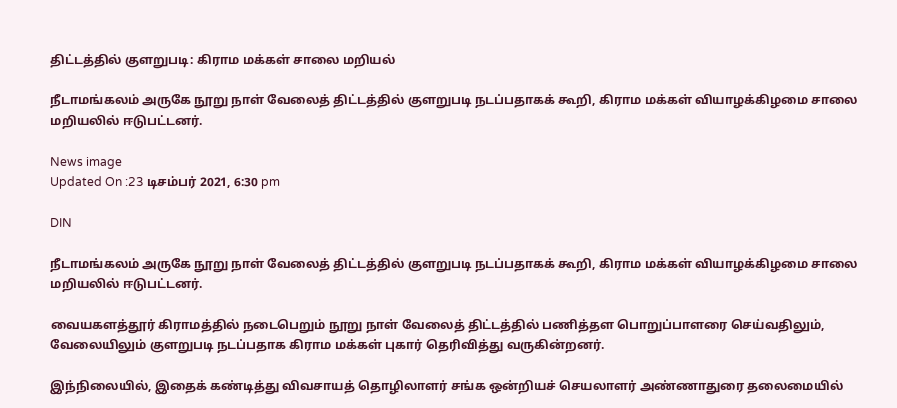திட்டத்தில் குளறுபடி: கிராம மக்கள் சாலை மறியல்

நீடாமங்கலம் அருகே நூறு நாள் வேலைத் திட்டத்தில் குளறுபடி நடப்பதாகக் கூறி, கிராம மக்கள் வியாழக்கிழமை சாலை மறியலில் ஈடுபட்டனர்.

News image
Updated On :23 டிசம்பர் 2021, 6:30 pm

DIN

நீடாமங்கலம் அருகே நூறு நாள் வேலைத் திட்டத்தில் குளறுபடி நடப்பதாகக் கூறி, கிராம மக்கள் வியாழக்கிழமை சாலை மறியலில் ஈடுபட்டனர்.

வையகளத்தூர் கிராமத்தில் நடைபெறும் நூறு நாள் வேலைத் திட்டத்தில் பணித்தள பொறுப்பாளரை செய்வதிலும், வேலையிலும் குளறுபடி நடப்பதாக கிராம மக்கள் புகார் தெரிவித்து வருகின்றனர்.

இந்நிலையில், இதைக் கண்டித்து விவசாயத் தொழிலாளர் சங்க ஒன்றியச் செயலாளர் அண்ணாதுரை தலைமையில்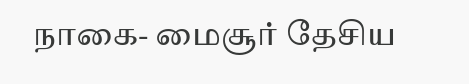நாகை- மைசூர் தேசிய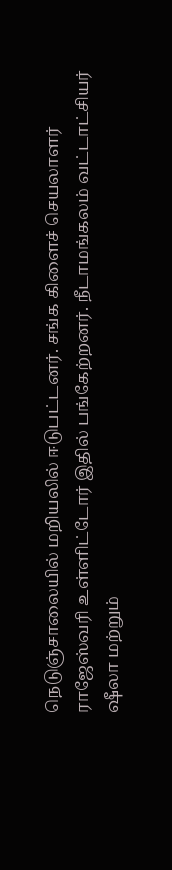நெடுஞ்சாலையில் மறியலில் ஈடுபட்டனர். சங்க கிளைச் செயலாளர் ராஜேஸ்வரி உள்ளிட்டோர் இதில் பங்கேற்றனர். நீடாமங்கலம் வட்டாட்சியர் ஷீலா மற்றும்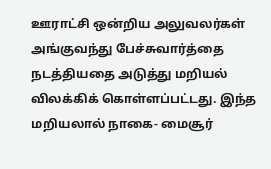ஊராட்சி ஒன்றிய அலுவலர்கள் அங்குவந்து பேச்சுவார்த்தை நடத்தியதை அடுத்து மறியல் விலக்கிக் கொள்ளப்பட்டது. இந்த மறியலால் நாகை- மைசூர்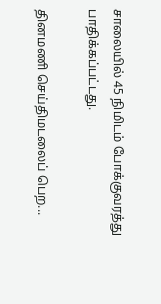சாலையில் 45 நிமிடம் போக்குவரத்து பாதிக்கப்பட்டது.

தினமணி செய்திமடலைப் பெற...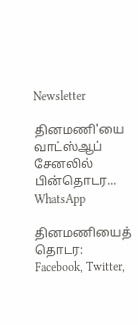Newsletter

தினமணி'யை வாட்ஸ்ஆப் சேனலில் பின்தொடர... WhatsApp

தினமணியைத் தொடர: Facebook, Twitter,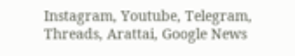Instagram, Youtube, Telegram, Threads, Arattai, Google News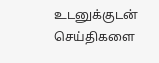உடனுக்குடன் செய்திகளை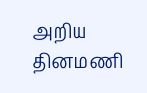அறிய தினமணி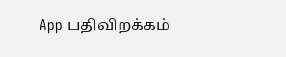App பதிவிறக்கம்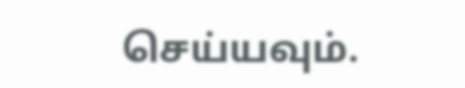செய்யவும்.